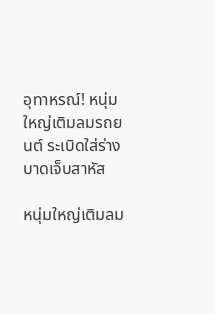อุทาหรณ์! หนุ่มใหญ่เติมลมรถยนต์ ระเบิดใส่ร่าง บาดเจ็บสาหัส

หนุ่มใหญ่เติมลม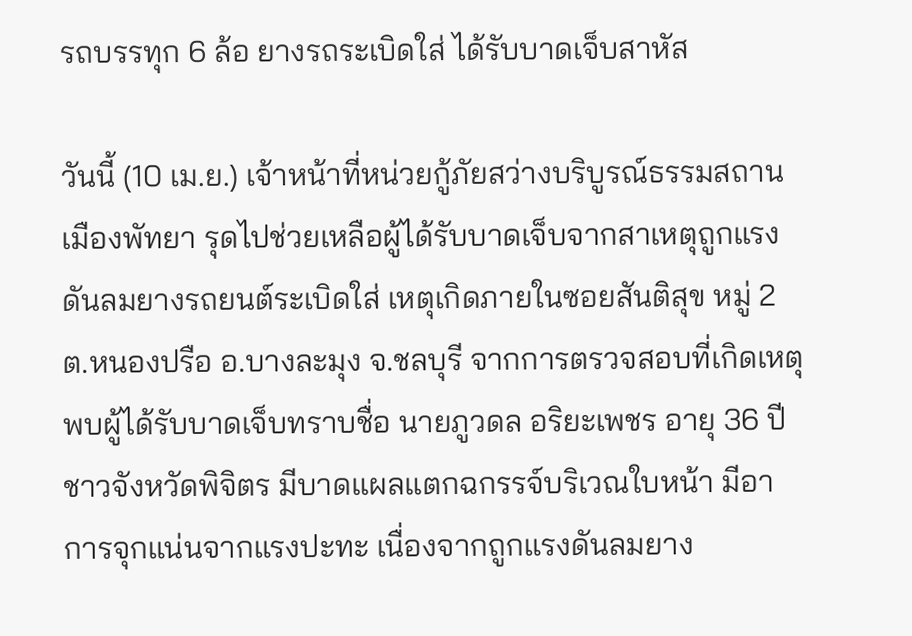รถบรรทุก 6 ล้อ ยางรถระเบิดใส่ ได้รับบาดเจ็บสาหัส

วันนี้ (10 เม.ย.) เจ้าหน้าที่หน่วยกู้ภัยสว่างบริบูรณ์ธรรมสถานเมืองพัทยา รุดไปช่วยเหลือผู้ได้รับบาดเจ็บจากสาเหตุถูกแรงดันลมยางรถยนต์ระเบิดใส่ เหตุเกิดภายในซอยสันติสุข หมู่ 2 ต.หนองปรือ อ.บางละมุง จ.ชลบุรี จากการตรวจสอบที่เกิดเหตุพบผู้ได้รับบาดเจ็บทราบชื่อ นายภูวดล อริยะเพชร อายุ 36 ปี ชาวจังหวัดพิจิตร มีบาดแผลแตกฉกรรจ์บริเวณใบหน้า มีอาการจุกแน่นจากแรงปะทะ เนื่องจากถูกแรงดันลมยาง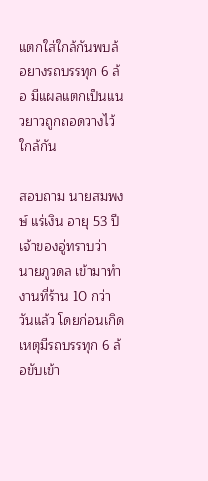แตกใส่ใกล้กันพบล้อยางรถบรรทุก 6 ล้อ มีแผลแตกเป็นแนวยาวถูกถอดวางไว้ใกล้กัน

สอบถาม นายสมพงษ์ แร่เงิน อายุ 53 ปี เจ้าของอู่ทราบว่า นายภูวดล เข้ามาทำงานที่ร้าน 10 กว่าวันแล้ว โดยก่อนเกิดเหตุมีรถบรรทุก 6 ล้อขับเข้า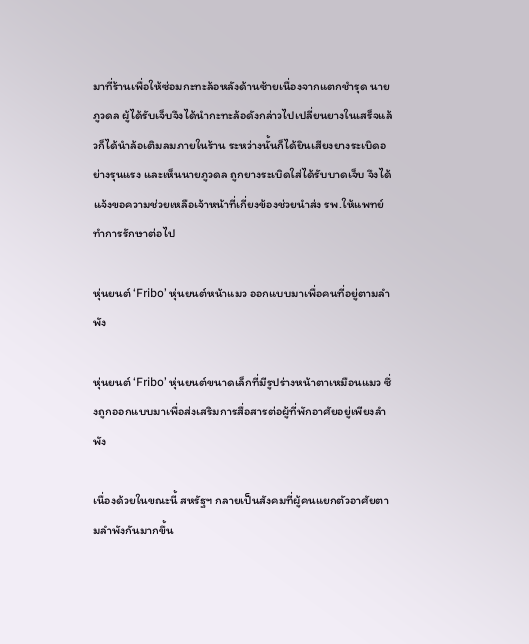มาที่ร้านเพื่อให้ซ่อมกะทะล้อหลังด้านซ้ายเนื่องจากแตกชำรุด นายภูวดล ผู้ได้รับเจ็บจึงได้นำกะทะล้อดังกล่าวไปเปลี่ยนยางในเสร็จแล้วก็ได้นำล้อเติมลมภายในร้าน ระหว่างนั้นก็ได้ยินเสียงยางระเบิดอย่างรุนแรง และเห็นนายภูวดล ถูกยางระเบิดใส่ได้รับบาดเจ็บ จึงได้แจ้งขอความช่วยเหลือเจ้าหน้าที่เกี่ยงข้องช่วยนำส่ง รพ.ให้แพทย์ทำการรักษาต่อไป

หุ่นยนต์ ‘Fribo’ หุ่นยนต์หน้าแมว ออกแบบมาเพื่อคนที่อยู่ตามลำพัง

หุ่นยนต์ ‘Fribo’ หุ่นยนต์ขนาดเล็กที่มีรูปร่างหน้าตาเหมือนแมว ซึ่งถูกออกแบบมาเพื่อส่งเสริมการสื่อสารต่อผู้ที่พักอาศัยอยู่เพียงลำพัง

เนื่องด้วยในขณะนี้ สหรัฐฯ กลายเป็นสังคมที่ผู้คนแยกตัวอาศัยตามลำพังกันมากขึ้น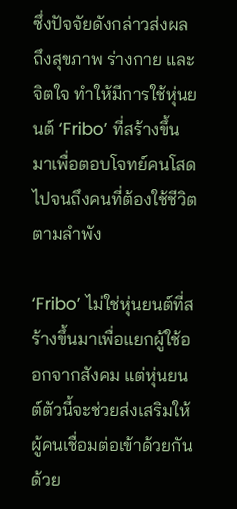ซึ่งปัจจัยดังกล่าวส่งผลถึงสุขภาพ ร่างกาย และจิตใจ ทำให้มีการใช้หุ่นยนต์ ‘Fribo’ ที่สร้างขึ้นมาเพื่อตอบโจทย์คนโสด ไปจนถึงคนที่ต้องใช้ชีวิตตามลำพัง

‘Fribo’ ไม่ใช่หุ่นยนต์ที่สร้างขึ้นมาเพื่อแยกผู้ใช้ออกจากสังคม แต่หุ่นยนต์ตัวนี้จะช่วยส่งเสริมให้ผู้คนเชื่อมต่อเข้าด้วยกันด้วย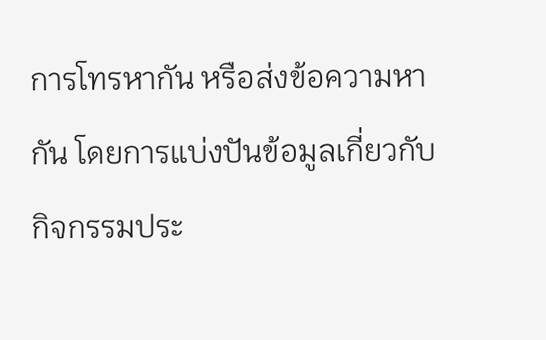การโทรหากัน หรือส่งข้อความหากัน โดยการแบ่งปันข้อมูลเกี่ยวกับกิจกรรมประ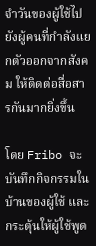จำวันของผู้ใช้ไปยังผู้คนที่กำลังแยกตัวออกจากสังคม ให้ติดต่อสื่อสารกันมากยิ่งขึ้น

โดย Fribo จะบันทึกกิจกรรมในบ้านของผู้ใช้ และกระตุ้นให้ผู้ใช้พูด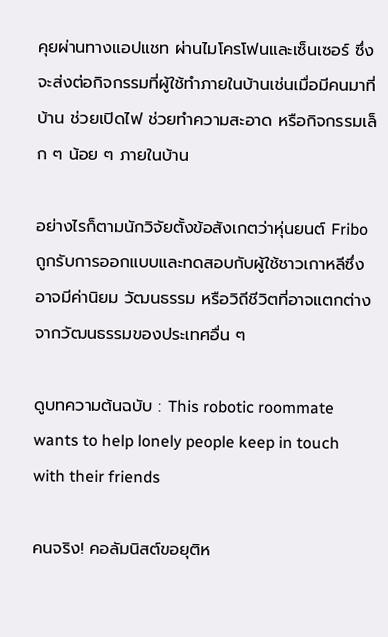คุยผ่านทางแอปแชท ผ่านไมโครโฟนและเซ็นเซอร์ ซึ่งจะส่งต่อกิจกรรมที่ผู้ใช้ทำภายในบ้านเช่นเมื่อมีคนมาที่บ้าน ช่วยเปิดไฟ ช่วยทำความสะอาด หรือกิจกรรมเล็ก ๆ น้อย ๆ ภายในบ้าน

อย่างไรก็ตามนักวิจัยตั้งข้อสังเกตว่าหุ่นยนต์ Fribo ถูกรับการออกแบบและทดสอบกับผู้ใช้ชาวเกาหลีซึ่งอาจมีค่านิยม วัฒนธรรม หรือวิถีชีวิตที่อาจแตกต่างจากวัฒนธรรมของประเทศอื่น ๆ

ดูบทความต้นฉบับ : This robotic roommate wants to help lonely people keep in touch with their friends

คนจริง! คอลัมนิสต์ขอยุติห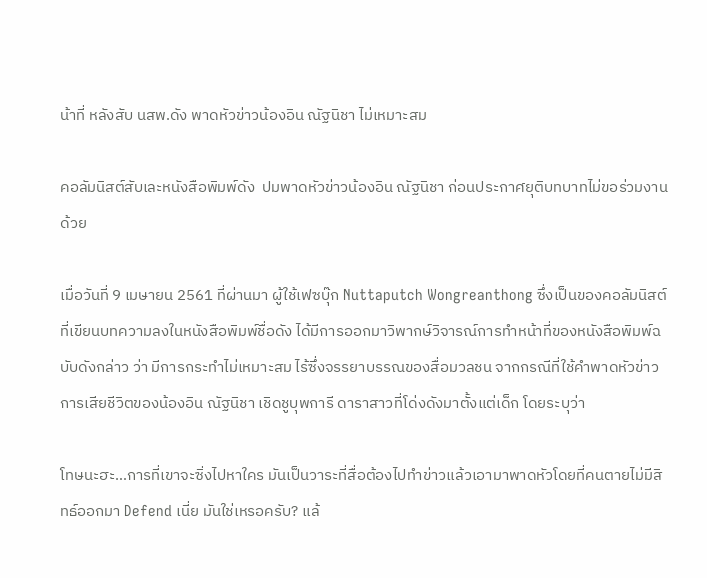น้าที่ หลังสับ นสพ.ดัง พาดหัวข่าวน้องอิน ณัฐนิชา ไม่เหมาะสม

คอลัมนิสต์สับเละหนังสือพิมพ์ดัง  ปมพาดหัวข่าวน้องอิน ณัฐนิชา ก่อนประกาศยุติบทบาทไม่ขอร่วมงานด้วย

เมื่อวันที่ 9 เมษายน 2561 ที่ผ่านมา ผู้ใช้เฟซบุ๊ก Nuttaputch Wongreanthong ซึ่งเป็นของคอลัมนิสต์ที่เขียนบทความลงในหนังสือพิมพ์ชื่อดัง ได้มีการออกมาวิพากษ์วิจารณ์การทำหน้าที่ของหนังสือพิมพ์ฉบับดังกล่าว ว่า มีการกระทำไม่เหมาะสม ไร้ซึ่งจรรยาบรรณของสื่อมวลชน จากกรณีที่ใช้คำพาดหัวข่าวการเสียชีวิตของน้องอิน ณัฐนิชา เชิดชูบุพการี ดาราสาวที่โด่งดังมาตั้งแต่เด็ก โดยระบุว่า

โทษนะฮะ…การที่เขาจะซิ่งไปหาใคร มันเป็นวาระที่สื่อต้องไปทำข่าวแล้วเอามาพาดหัวโดยที่คนตายไม่มีสิทธ์ออกมา Defend เนี่ย มันใช่เหรอครับ? แล้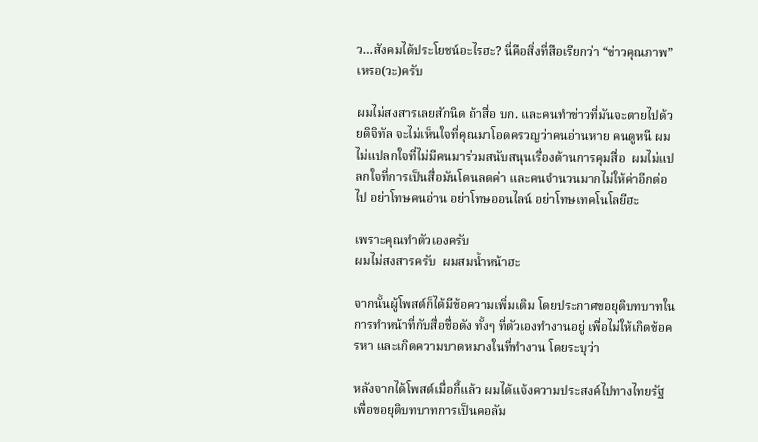ว…สังคมได้ประโยชน์อะไรฮะ? นี่คือสิ่งที่สือเรียกว่า “ข่าวคุณภาพ” เหรอ(วะ)ครับ

ผมไม่สงสารเลยสักนิด ถ้าสื่อ บก. และคนทำข่าวที่มันจะตายไปด้วยดิจิทัล จะไม่เห็นใจที่คุณมาโอดครวญว่าคนอ่านหาย คนดูหนี ผมไม่แปลกใจที่ไม่มีคนมาร่วมสนับสนุนเรื่องต้านการคุมสื่อ  ผมไม่แปลกใจที่การเป็นสื่อมันโดนลดค่า และคนจำนวนมากไม่ให้ค่าอีกต่อไป อย่าโทษคนอ่าน อย่าโทษออนไลน์ อย่าโทษเทคโนโลยีฮะ

เพราะคุณทำตัวเองครับ
ผมไม่สงสารครับ  ผมสมน้ำหน้าฮะ

จากนั้นผู้โพสต์ก็ได้มีข้อความเพิ่มเติม โดยประกาศขอยุติบทบาทในการทำหน้าที่กับสื่อชื่อดัง ทั้งๆ ที่ตัวเองทำงานอยู่ เพื่อไม่ให้เกิดข้อครหา และเกิดความบาดหมางในที่ทำงาน โดยระบุว่า

หลังจากได้โพสต์เมื่อกี้แล้ว ผมได้แจ้งความประสงค์ไปทางไทยรัฐ เพื่อขอยุติบทบาทการเป็นคอลัม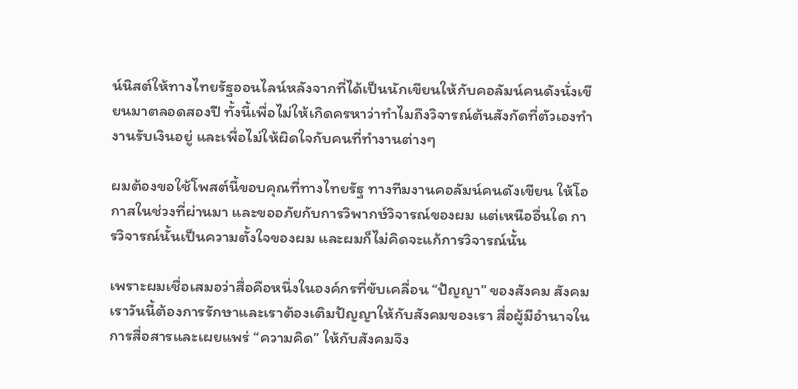น์นิสต์ให้ทางไทยรัฐออนไลน์หลังจากที่ได้เป็นนักเขียนให้กับคอลัมน์คนดังนั่งเขียนมาตลอดสองปี ทั้งนี้เพื่อไม่ให้เกิดครหาว่าทำไมถึงวิจารณ์ต้นสังกัดที่ตัวเองทำงานรับเงินอยู่ และเพื่อไม่ให้ผิดใจกับคนที่ทำงานต่างๆ

ผมต้องขอใช้โพสต์นี้ขอบคุณที่ทางไทยรัฐ ทางทีมงานคอลัมน์คนดังเขียน ให้โอกาสในช่วงที่ผ่านมา และขออภัยกับการวิพากษ์วิจารณ์ของผม แต่เหนืออื่นใด การวิจารณ์นั้นเป็นความตั้งใจของผม และผมก็ไม่คิดจะแก้การวิจารณ์นั้น

เพราะผมเชื่อเสมอว่าสื่อคือหนึ่งในองค์กรที่ขับเคลื่อน “ปัญญา” ของสังคม สังคมเราวันนี้ต้องการรักษาและเราต้องเติมปัญญาให้กับสังคมของเรา สื่อผู้มีอำนาจในการสื่อสารและเผยแพร่ “ความคิด” ให้กับสังคมจึง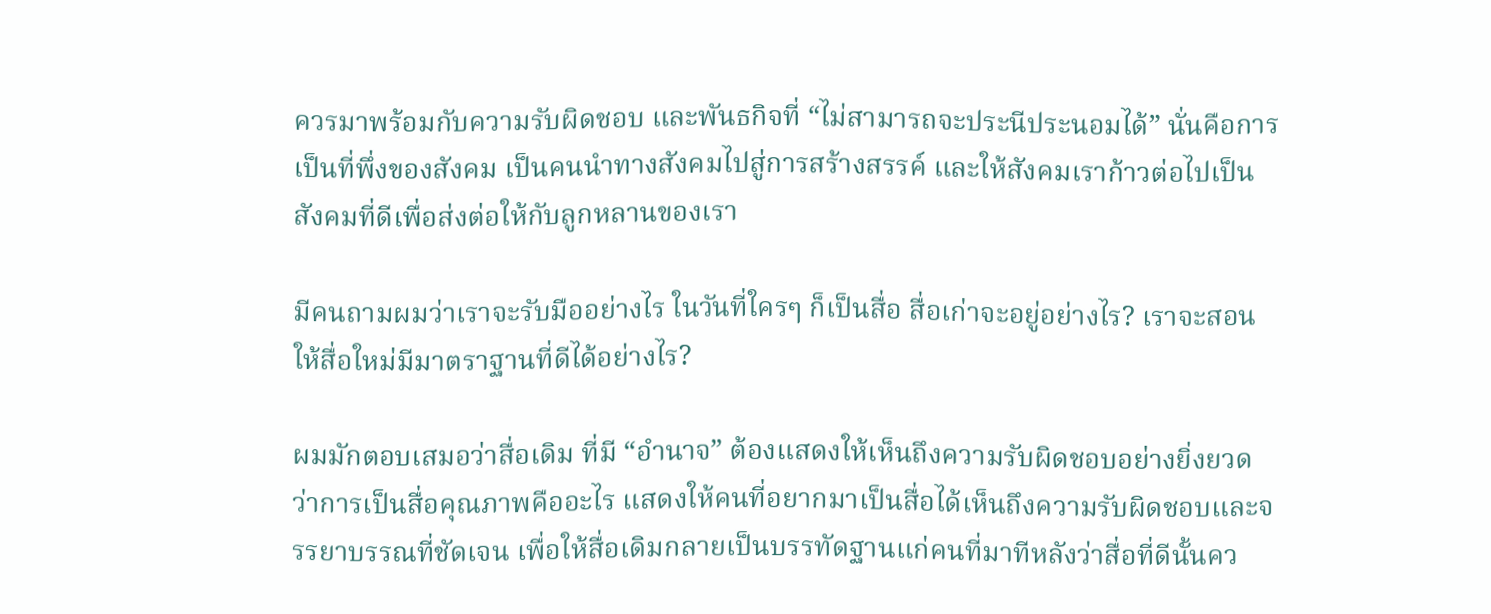ควรมาพร้อมกับความรับผิดชอบ และพันธกิจที่ “ไม่สามารถจะประนีประนอมได้” นั่นคือการเป็นที่พึ่งของสังคม เป็นคนนำทางสังคมไปสู่การสร้างสรรค์ และให้สังคมเราก้าวต่อไปเป็นสังคมที่ดีเพื่อส่งต่อให้กับลูกหลานของเรา

มีคนถามผมว่าเราจะรับมืออย่างไร ในวันที่ใครๆ ก็เป็นสื่อ สื่อเก่าจะอยู่อย่างไร? เราจะสอนให้สื่อใหม่มีมาตราฐานที่ดีได้อย่างไร?

ผมมักตอบเสมอว่าสื่อเดิม ที่มี “อำนาจ” ต้องแสดงให้เห็นถึงความรับผิดชอบอย่างยิ่งยวดว่าการเป็นสื่อคุณภาพคืออะไร แสดงให้คนที่อยากมาเป็นสื่อได้เห็นถึงความรับผิดชอบและจรรยาบรรณที่ชัดเจน เพื่อให้สื่อเดิมกลายเป็นบรรทัดฐานแก่คนที่มาทีหลังว่าสื่อที่ดีนั้นคว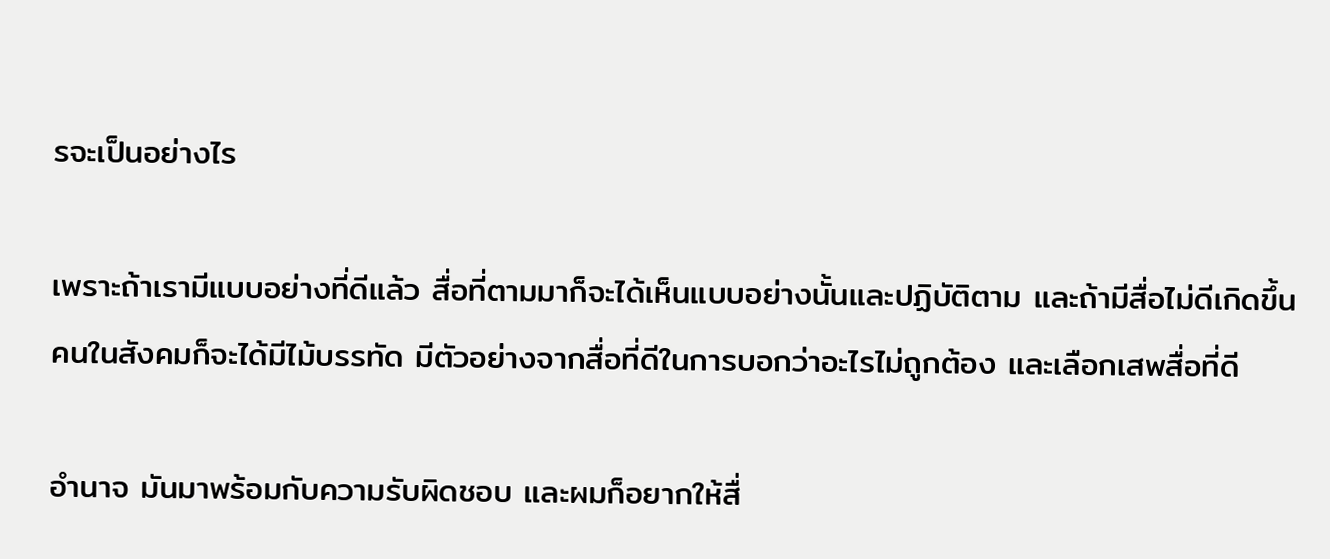รจะเป็นอย่างไร

เพราะถ้าเรามีแบบอย่างที่ดีแล้ว สื่อที่ตามมาก็จะได้เห็นแบบอย่างนั้นและปฏิบัติตาม และถ้ามีสื่อไม่ดีเกิดขึ้น คนในสังคมก็จะได้มีไม้บรรทัด มีตัวอย่างจากสื่อที่ดีในการบอกว่าอะไรไม่ถูกต้อง และเลือกเสพสื่อที่ดี

อำนาจ มันมาพร้อมกับความรับผิดชอบ และผมก็อยากให้สื่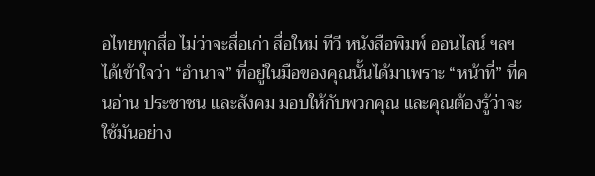อไทยทุกสื่อ ไม่ว่าจะสื่อเก่า สื่อใหม่ ทีวี หนังสือพิมพ์ ออนไลน์ ฯลฯ ได้เข้าใจว่า “อำนาจ” ที่อยู่ในมือของคุณนั้นได้มาเพราะ “หน้าที่” ที่คนอ่าน ประชาชน และสังคม มอบให้กับพวกคุณ และคุณต้องรู้ว่าจะใช้มันอย่าง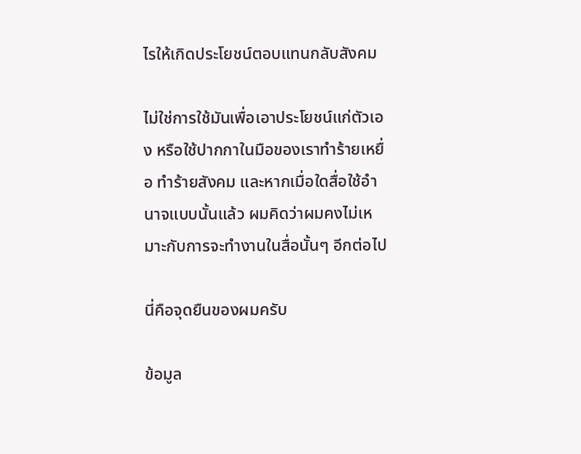ไรให้เกิดประโยชน์ตอบแทนกลับสังคม

ไม่ใช่การใช้มันเพื่อเอาประโยชน์แก่ตัวเอง หรือใช้ปากกาในมือของเราทำร้ายเหยื่อ ทำร้ายสังคม และหากเมื่อใดสื่อใช้อำนาจแบบนั้นแล้ว ผมคิดว่าผมคงไม่เหมาะกับการจะทำงานในสื่อนั้นๆ อีกต่อไป

นี่คือจุดยืนของผมครับ

ข้อมูล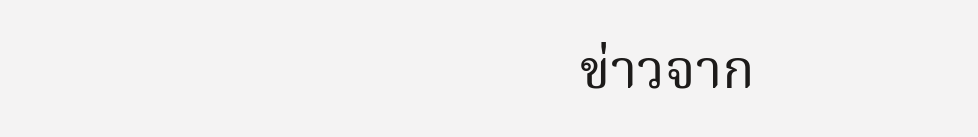ข่าวจาก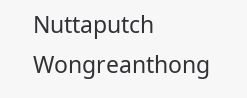Nuttaputch Wongreanthong